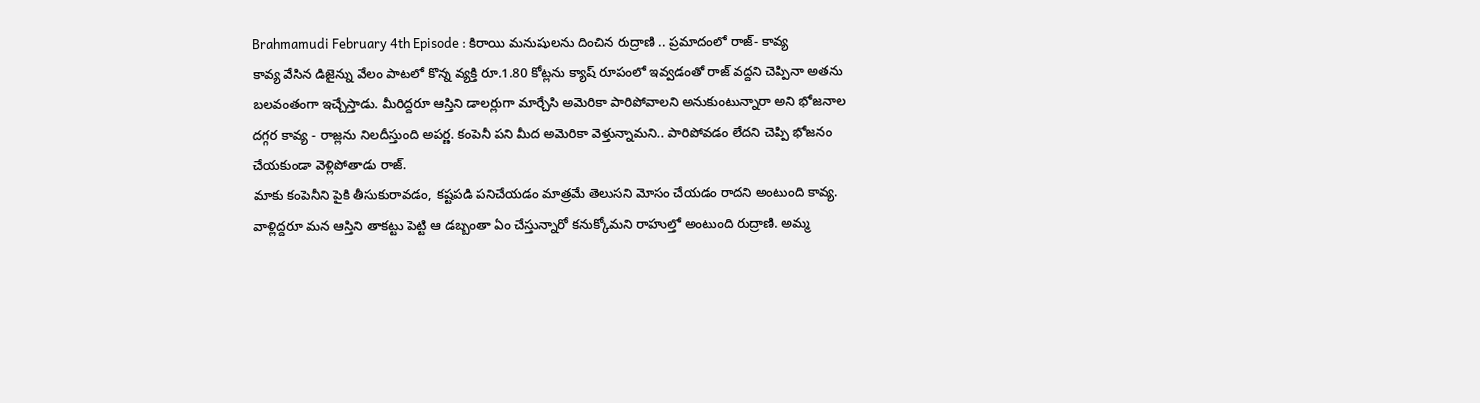Brahmamudi February 4th Episode : కిరాయి మనుషులను దించిన రుద్రాణి .. ప్రమాదంలో రాజ్- కావ్య
కావ్య వేసిన డిజైన్ను వేలం పాటలో కొన్న వ్యక్తి రూ.1.80 కోట్లను క్యాష్ రూపంలో ఇవ్వడంతో రాజ్ వద్దని చెప్పినా అతను బలవంతంగా ఇచ్చేస్తాడు. మీరిద్దరూ ఆస్తిని డాలర్లుగా మార్చేసి అమెరికా పారిపోవాలని అనుకుంటున్నారా అని భోజనాల దగ్గర కావ్య - రాజ్లను నిలదీస్తుంది అపర్ణ. కంపెనీ పని మీద అమెరికా వెళ్తున్నామని.. పారిపోవడం లేదని చెప్పి భోజనం చేయకుండా వెళ్లిపోతాడు రాజ్.
మాకు కంపెనీని పైకి తీసుకురావడం, కష్టపడి పనిచేయడం మాత్రమే తెలుసని మోసం చేయడం రాదని అంటుంది కావ్య. వాళ్లిద్దరూ మన ఆస్తిని తాకట్టు పెట్టి ఆ డబ్బంతా ఏం చేస్తున్నారో కనుక్కోమని రాహుల్తో అంటుంది రుద్రాణి. అమ్మ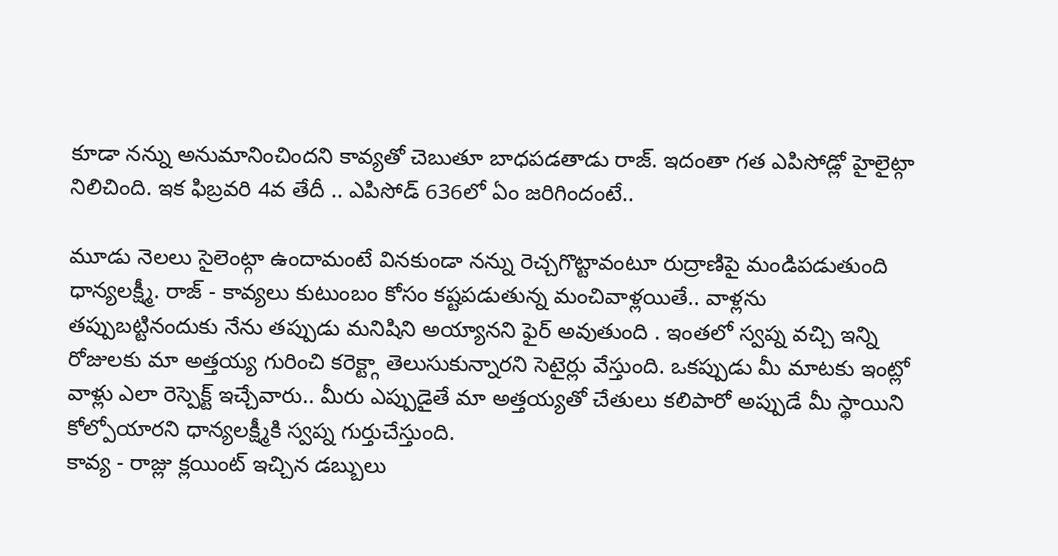కూడా నన్ను అనుమానించిందని కావ్యతో చెబుతూ బాధపడతాడు రాజ్. ఇదంతా గత ఎపిసోడ్లో హైలైట్గా నిలిచింది. ఇక ఫిబ్రవరి 4వ తేదీ .. ఎపిసోడ్ 636లో ఏం జరిగిందంటే..

మూడు నెలలు సైలెంట్గా ఉందామంటే వినకుండా నన్ను రెచ్చగొట్టావంటూ రుద్రాణిపై మండిపడుతుంది ధాన్యలక్ష్మీ. రాజ్ - కావ్యలు కుటుంబం కోసం కష్టపడుతున్న మంచివాళ్లయితే.. వాళ్లను తప్పుబట్టినందుకు నేను తప్పుడు మనిషిని అయ్యానని ఫైర్ అవుతుంది . ఇంతలో స్వప్న వచ్చి ఇన్ని రోజులకు మా అత్తయ్య గురించి కరెక్ట్గా తెలుసుకున్నారని సెటైర్లు వేస్తుంది. ఒకప్పుడు మీ మాటకు ఇంట్లో వాళ్లు ఎలా రెస్పెక్ట్ ఇచ్చేవారు.. మీరు ఎప్పుడైతే మా అత్తయ్యతో చేతులు కలిపారో అప్పుడే మీ స్థాయిని కోల్పోయారని ధాన్యలక్ష్మీకి స్వప్న గుర్తుచేస్తుంది.
కావ్య - రాజ్లు క్లయింట్ ఇచ్చిన డబ్బులు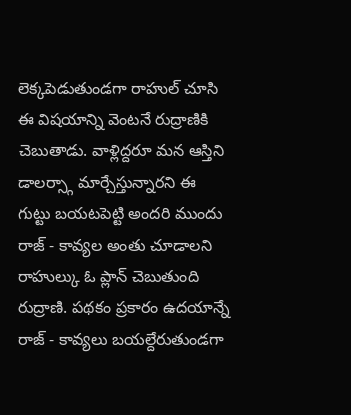లెక్కపెడుతుండగా రాహుల్ చూసి ఈ విషయాన్ని వెంటనే రుద్రాణికి చెబుతాడు. వాళ్లిద్దరూ మన ఆస్తిని డాలర్స్గా మార్చేస్తున్నారని ఈ గుట్టు బయటపెట్టి అందరి ముందు రాజ్ - కావ్యల అంతు చూడాలని రాహుల్కు ఓ ప్లాన్ చెబుతుంది రుద్రాణి. పథకం ప్రకారం ఉదయాన్నే రాజ్ - కావ్యలు బయల్దేరుతుండగా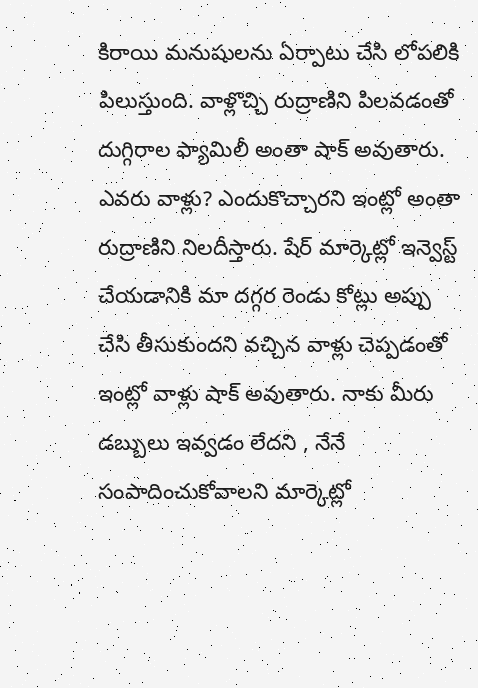కిరాయి మనుషులను ఏర్పాటు చేసి లోపలికి పిలుస్తుంది. వాళ్లొచ్చి రుద్రాణిని పిలవడంతో దుగ్గిరాల ఫ్యామిలీ అంతా షాక్ అవుతారు.
ఎవరు వాళ్లు? ఎందుకొచ్చారని ఇంట్లో అంతా రుద్రాణిని నిలదీస్తారు. షేర్ మార్కెట్లో ఇన్వెస్ట్ చేయడానికి మా దగ్గర రెండు కోట్లు అప్పు చేసి తీసుకుందని వచ్చిన వాళ్లు చెప్పడంతో ఇంట్లో వాళ్లు షాక్ అవుతారు. నాకు మీరు డబ్బులు ఇవ్వడం లేదని , నేనే సంపాదించుకోవాలని మార్కెట్లో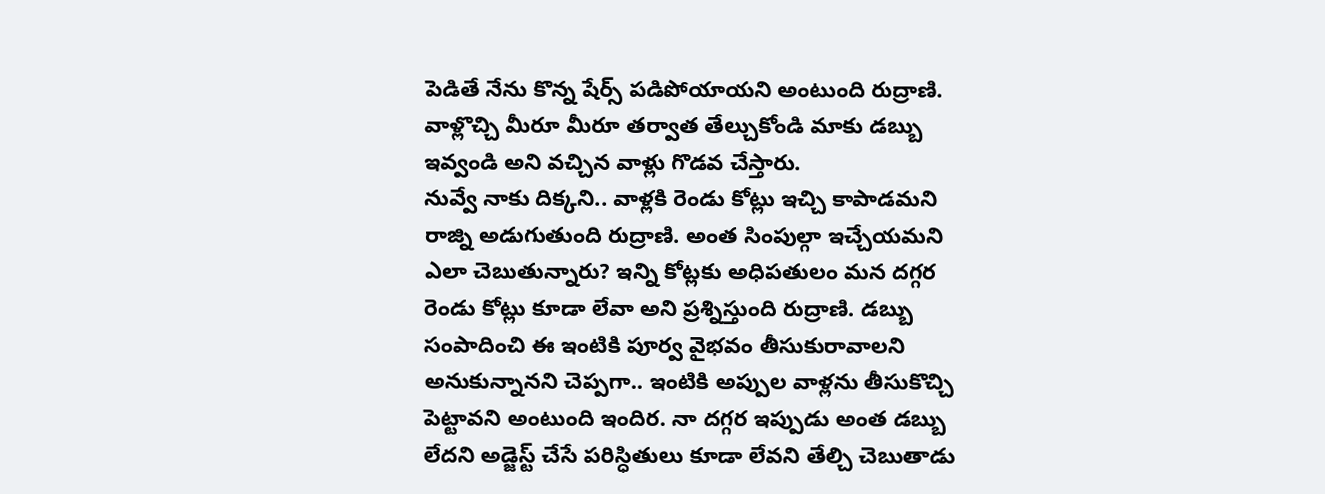పెడితే నేను కొన్న షేర్స్ పడిపోయాయని అంటుంది రుద్రాణి. వాళ్లొచ్చి మీరూ మీరూ తర్వాత తేల్చుకోండి మాకు డబ్బు ఇవ్వండి అని వచ్చిన వాళ్లు గొడవ చేస్తారు.
నువ్వే నాకు దిక్కని.. వాళ్లకి రెండు కోట్లు ఇచ్చి కాపాడమని రాజ్ని అడుగుతుంది రుద్రాణి. అంత సింపుల్గా ఇచ్చేయమని ఎలా చెబుతున్నారు? ఇన్ని కోట్లకు అధిపతులం మన దగ్గర రెండు కోట్లు కూడా లేవా అని ప్రశ్నిస్తుంది రుద్రాణి. డబ్బు సంపాదించి ఈ ఇంటికి పూర్వ వైభవం తీసుకురావాలని అనుకున్నానని చెప్పగా.. ఇంటికి అప్పుల వాళ్లను తీసుకొచ్చి పెట్టావని అంటుంది ఇందిర. నా దగ్గర ఇప్పుడు అంత డబ్బు లేదని అడ్జెస్ట్ చేసే పరిస్ధితులు కూడా లేవని తేల్చి చెబుతాడు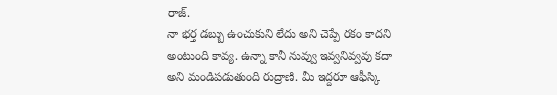రాజ్.
నా భర్త డబ్బు ఉంచుకుని లేదు అని చెప్పే రకం కాదని అంటుంది కావ్య. ఉన్నా కానీ నువ్వు ఇవ్వనివ్వవు కదా అని మండిపడుతుంది రుద్రాణి. మీ ఇద్దరూ ఆఫీస్కి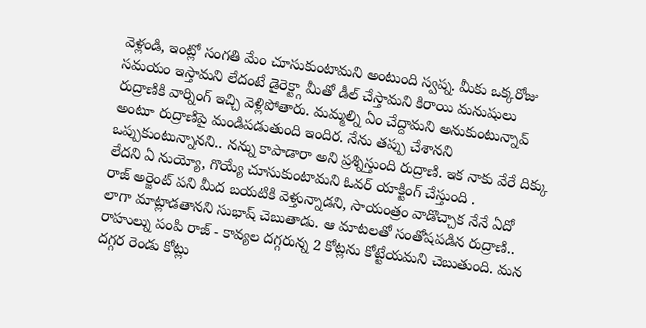వెళ్లండి, ఇంట్లో సంగతి మేం చూసుకుంటామని అంటుంది స్వప్న. మీకు ఒక్కరోజు సమయం ఇస్తామని లేదంటే డైరెక్ట్గా మీతో డీల్ చేస్తామని కిరాయి మనుషులు రుద్రాణికి వార్నింగ్ ఇచ్చి వెళ్లిపోతారు. మమ్మల్ని ఏం చేద్దామని అనుకుంటున్నావ్ అంటూ రుద్రాణిపై మండిపడుతుంది ఇందిర. నేను తప్పు చేశానని ఒప్పుకుంటున్నానని.. నన్ను కాపాడారా అని ప్రశ్నిస్తుంది రుద్రాణి. ఇక నాకు వేరే దిక్కు లేదని ఏ నుయ్యో, గొయ్యే చూసుకుంటామని ఓవర్ యాక్టింగ్ చేస్తుంది .
రాజ్ అర్జెంట్ పని మీద బయటికి వెళ్తున్నాడని, సాయంత్రం వాడొచ్చాక నేనే ఏదో లాగా మాట్లాడతానని సుభాష్ చెబుతాడు. ఆ మాటలతో సంతోషపడిన రుద్రాణి.. రాహుల్ను పంపి రాజ్ - కావ్యల దగ్గరున్న 2 కోట్లను కోట్టేయమని చెబుతుంది. మన దగ్గర రెండు కోట్లు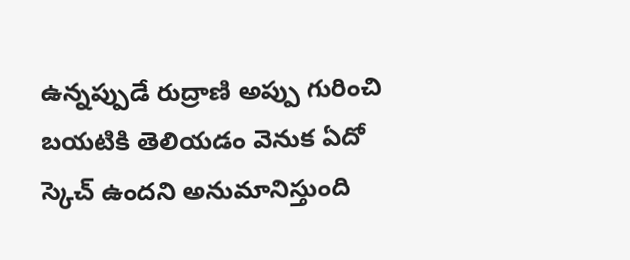ఉన్నప్పుడే రుద్రాణి అప్పు గురించి బయటికి తెలియడం వెనుక ఏదో స్కెచ్ ఉందని అనుమానిస్తుంది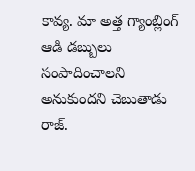కావ్య. మా అత్త గ్యాంబ్లింగ్ ఆడి డబ్బులు సంపాదించాలని అనుకుందని చెబుతాడు రాజ్.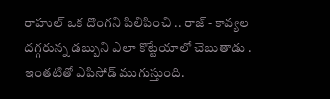రాహుల్ ఒక దొంగని పిలిపించి .. రాజ్ - కావ్యల దగ్గరున్న డబ్బుని ఎలా కొట్టేయాలో చెబుతాడు . ఇంతటితో ఎపిసోడ్ ముగుస్తుంది.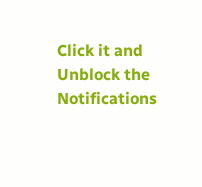Click it and Unblock the Notifications